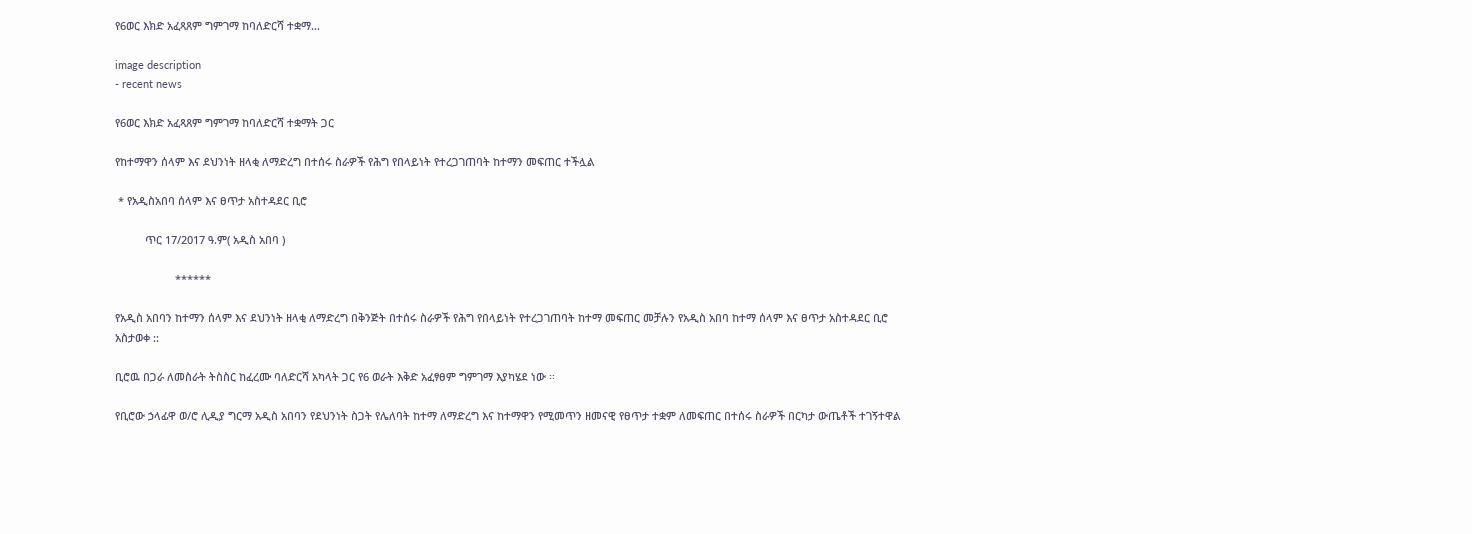የ6ወር እክድ አፈጻጸም ግምገማ ከባለድርሻ ተቋማ...

image description
- recent news

የ6ወር እክድ አፈጻጸም ግምገማ ከባለድርሻ ተቋማት ጋር

የከተማዋን ሰላም እና ደህንነት ዘላቂ ለማድረግ በተሰሩ ስራዎች የሕግ የበላይነት የተረጋገጠባት ከተማን መፍጠር ተችሏል

 * የአዲስአበባ ሰላም እና ፀጥታ አስተዳደር ቢሮ

          ጥር 17/2017 ዓ.ም( አዲስ አበባ )

                    ******

የአዲስ አበባን ከተማን ሰላም እና ደህንነት ዘላቂ ለማድረግ በቅንጅት በተሰሩ ስራዎች የሕግ የበላይነት የተረጋገጠባት ከተማ መፍጠር መቻሉን የአዲስ አበባ ከተማ ሰላም እና ፀጥታ አስተዳደር ቢሮ አስታወቀ ::

ቢሮዉ በጋራ ለመስራት ትስስር ከፈረሙ ባለድርሻ አካላት ጋር የ6 ወራት እቅድ አፈፃፀም ግምገማ እያካሄደ ነው ፡፡

የቢሮው ኃላፊዋ ወ/ሮ ሊዲያ ግርማ አዲስ አበባን የደህንነት ስጋት የሌለባት ከተማ ለማድረግ እና ከተማዋን የሚመጥን ዘመናዊ የፀጥታ ተቋም ለመፍጠር በተሰሩ ስራዎች በርካታ ውጤቶች ተገኝተዋል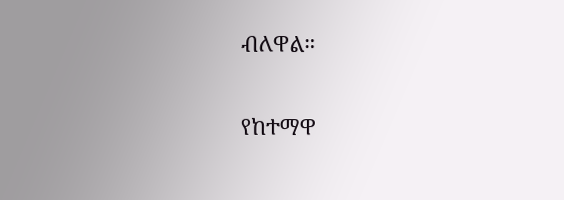ብለዋል።

የከተማዋ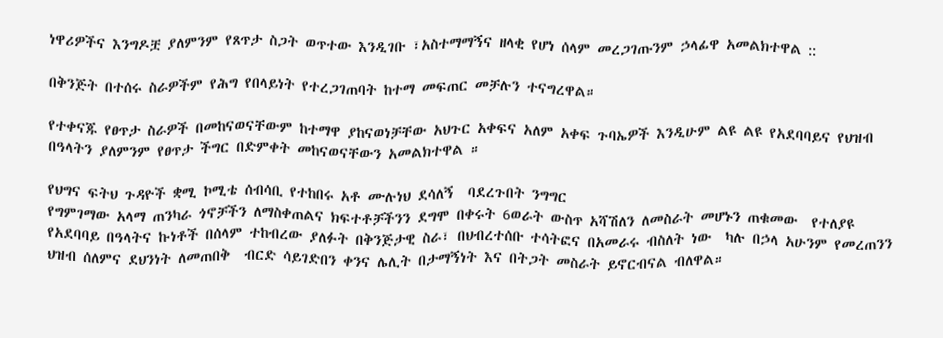ነዋሪዎችና እንግዶቿ ያለምንም የጸጥታ ስጋት ወጥተው እንዲገቡ ፣አስተማማኝና ዘላቂ የሆነ ሰላም መረጋገጡንም ኃላፊዋ አመልክተዋል ::

በቅንጅት በተሰሩ ስራዎችም የሕግ የበላይነት የተረጋገጠባት ከተማ መፍጠር መቻሉን ተናግረዋል።

የተቀናጁ የፀጥታ ስራዎች በመከናወናቸውም ከተማዋ ያከናወነቻቸው አህጉር አቀፍና አለም አቀፍ ጉባኤዎች እንዲሁም ልዩ ልዩ የአደባባይና የህዝብ በዓላትን ያለምንም የፀጥታ ችግር በድምቀት መከናወናቸውን አመልክተዋል ።

የህግና ፍትህ ጉዳዮች ቋሚ ኮሚቴ ሰብሳቢ የተከበሩ አቶ ሙሉነህ ደሳለኝ  ባደረጉበት ንግግር
የግምገማው አላማ ጠንካራ ጎኖቻችን ለማስቀጠልና ክፍተቶቻችንን ደግሞ በቀሩት 6ወራት ውስጥ አሻሽለን ለመስራት መሆኑን ጠቁመው  የተለያዩ የአደባባይ በዓላትና ኩነቶች በሰላም ተከብረው ያለፉት በቅንጅታዊ ስራ፣ በህብረተሰቡ ተሳትፎና በአመራሩ ብስለት ነው  ካሉ በኃላ አሁንም የመረጠንን ህዝብ ሰለምና ደህንነት ለመጠበቅ  ብርድ ሳይገድበን ቀንና ሌሊት በታማኝነት እና በትጋት መስራት ይኖርብናል ብለዋል።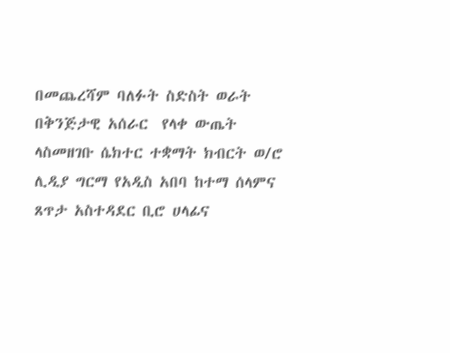በመጨረሻም ባለፉት ስድስት ወራት በቅንጅታዊ አሰራር  የላቀ ውጤት ላስመዘገቡ ሴክተር ተቋማት ክብርት ወ/ሮ ሊዲያ ግርማ የአዲስ አበባ ከተማ ሰላምና ጸጥታ አስተዳደር ቢሮ ሀላፊና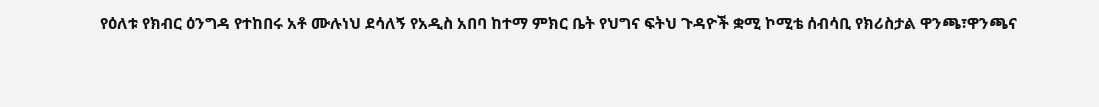የዕለቱ የክብር ዕንግዳ የተከበሩ አቶ ሙሉነህ ደሳለኝ የአዲስ አበባ ከተማ ምክር ቤት የህግና ፍትህ ጉዳዮች ቋሚ ኮሚቴ ሰብሳቢ የክሪስታል ዋንጫ፣ዋንጫና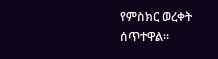የምስክር ወረቀት ሰጥተዋል።